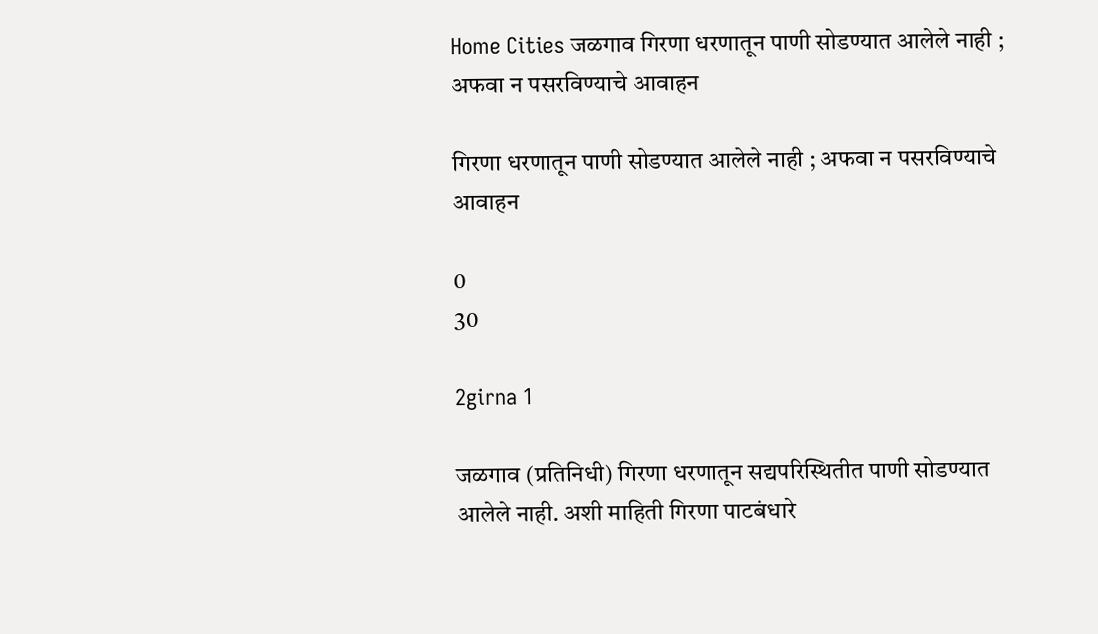Home Cities जळगाव गिरणा धरणातून पाणी सोडण्यात आलेले नाही ; अफवा न पसरविण्याचे आवाहन

गिरणा धरणातून पाणी सोडण्यात आलेले नाही ; अफवा न पसरविण्याचे आवाहन

0
30

2girna 1

जळगाव (प्रतिनिधी) गिरणा धरणातून सद्यपरिस्थितीत पाणी सोडण्यात आलेले नाही. अशी माहिती गिरणा पाटबंधारे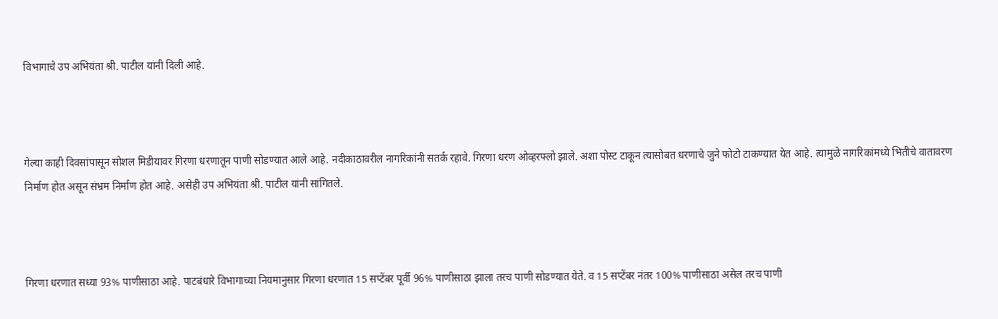विभागाचे उप अभियंता श्री. पाटील यांनी दिली आहे.



गेल्या काही दिवसांपासून सोशल मिडीयावर गिरणा धरणातून पाणी सोडण्यात आले आहे. नदीकाठावरील नागरिकांनी सतर्क रहावे. गिरणा धरण ओव्हरफ्लो झाले. अशा पोस्ट टाकून त्यासोबत धरणाचे जुने फोटो टाकण्यात येत आहे. त्यामुळे नागरिकांमध्ये भितीचे वातावरण निर्माण होत असून संभ्रम निर्माण होत आहे. असेही उप अभियंता श्री. पाटील यांनी सांगितले.



गिरणा धरणात सध्या 93% पाणीसाठा आहे. पाटबंधारे विभागाच्या नियमानुसार गिरणा धरणात 15 सप्टेंबर पूर्वी 96% पाणीसाठा झाला तरच पाणी सोडण्यात येते. व 15 सप्टेंबर नंतर 100% पाणीसाठा असेल तरच पाणी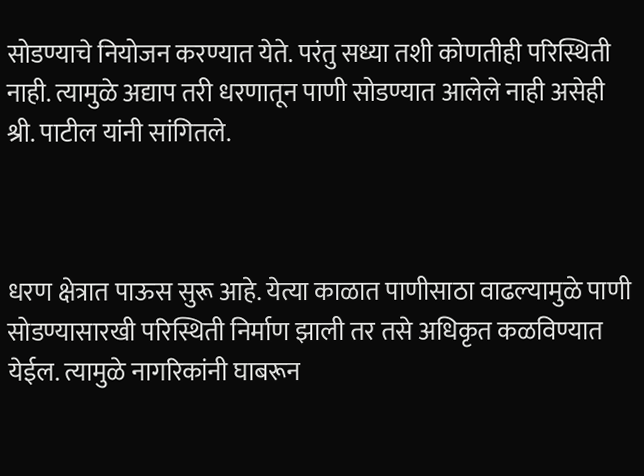सोडण्याचे नियोजन करण्यात येते. परंतु सध्या तशी कोणतीही परिस्थिती नाही. त्यामुळे अद्याप तरी धरणातून पाणी सोडण्यात आलेले नाही असेही श्री. पाटील यांनी सांगितले.



धरण क्षेत्रात पाऊस सुरू आहे. येत्या काळात पाणीसाठा वाढल्यामुळे पाणी सोडण्यासारखी परिस्थिती निर्माण झाली तर तसे अधिकृत कळविण्यात येईल. त्यामुळे नागरिकांनी घाबरून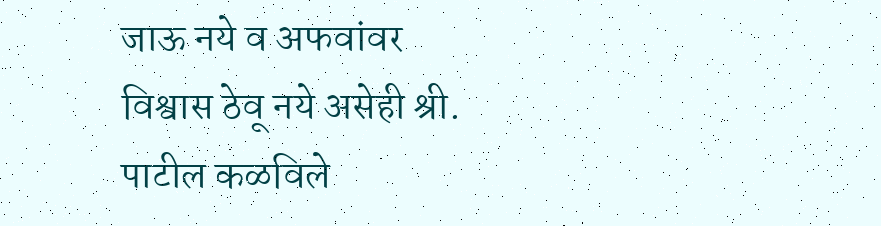जाऊ नये व अफवांवर विश्वास ठेवू नये असेही श्री. पाटील कळविले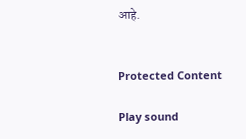आहे.


Protected Content

Play sound